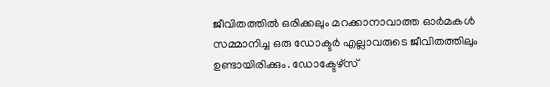ജീവിതത്തിൽ ഒരിക്കലും മറക്കാനാവാത്ത ഓർമകൾ സമ്മാനിച്ച ഒരു ഡോക്ടർ എല്ലാവരുടെ ജീവിതത്തിലും ഉണ്ടായിരിക്കും. ഡോക്ടേഴ്സ്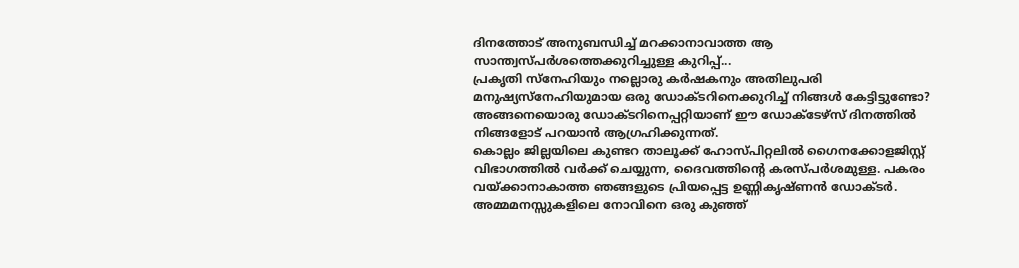ദിനത്തോട് അനുബന്ധിച്ച് മറക്കാനാവാത്ത ആ സാന്ത്വസ്പർശത്തെക്കുറിച്ചുള്ള കുറിപ്പ്...
പ്രകൃതി സ്നേഹിയും നല്ലൊരു കർഷകനും അതിലുപരി മനുഷ്യസ്നേഹിയുമായ ഒരു ഡോക്ടറിനെക്കുറിച്ച് നിങ്ങൾ കേട്ടിട്ടുണ്ടോ? അങ്ങനെയൊരു ഡോക്ടറിനെപ്പറ്റിയാണ് ഈ ഡോക്ടേഴ്സ് ദിനത്തിൽ നിങ്ങളോട് പറയാൻ ആഗ്രഹിക്കുന്നത്.
കൊല്ലം ജില്ലയിലെ കുണ്ടറ താലൂക്ക് ഹോസ്പിറ്റലിൽ ഗൈനക്കോളജിസ്റ്റ് വിഭാഗത്തിൽ വർക്ക് ചെയ്യുന്ന, ദൈവത്തിന്റെ കരസ്പർശമുള്ള. പകരം വയ്ക്കാനാകാത്ത ഞങ്ങളുടെ പ്രിയപ്പെട്ട ഉണ്ണികൃഷ്ണൻ ഡോക്ടർ.
അമ്മമനസ്സുകളിലെ നോവിനെ ഒരു കുഞ്ഞ്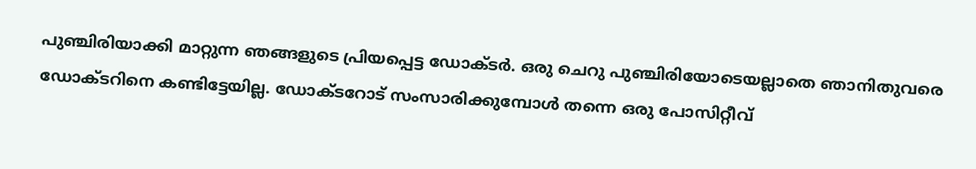പുഞ്ചിരിയാക്കി മാറ്റുന്ന ഞങ്ങളുടെ പ്രിയപ്പെട്ട ഡോക്ടർ. ഒരു ചെറു പുഞ്ചിരിയോടെയല്ലാതെ ഞാനിതുവരെ ഡോക്ടറിനെ കണ്ടിട്ടേയില്ല. ഡോക്ടറോട് സംസാരിക്കുമ്പോൾ തന്നെ ഒരു പോസിറ്റീവ്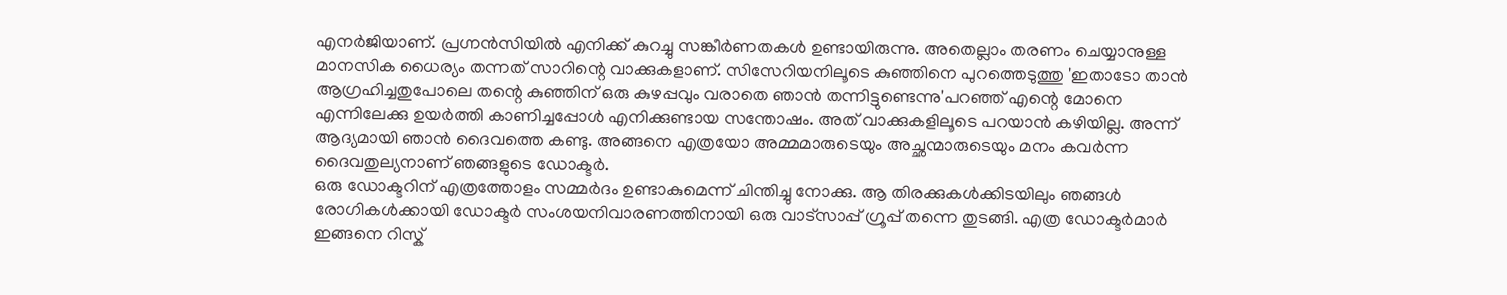എനർജിയാണ്. പ്രഗ്നൻസിയിൽ എനിക്ക് കുറച്ചു സങ്കീർണതകൾ ഉണ്ടായിരുന്നു. അതെല്ലാം തരണം ചെയ്യാനുള്ള മാനസിക ധൈര്യം തന്നത് സാറിന്റെ വാക്കുകളാണ്. സിസേറിയനിലൂടെ കുഞ്ഞിനെ പുറത്തെടുത്തു 'ഇതാടോ താൻ ആഗ്രഹിച്ചതുപോലെ തന്റെ കുഞ്ഞിന് ഒരു കുഴപ്പവും വരാതെ ഞാൻ തന്നിട്ടുണ്ടെന്നു'പറഞ്ഞ് എന്റെ മോനെ എന്നിലേക്കു ഉയർത്തി കാണിച്ചപ്പോൾ എനിക്കുണ്ടായ സന്തോഷം. അത് വാക്കുകളിലൂടെ പറയാൻ കഴിയില്ല. അന്ന് ആദ്യമായി ഞാൻ ദൈവത്തെ കണ്ടു. അങ്ങനെ എത്രയോ അമ്മമാരുടെയും അച്ഛന്മാരുടെയും മനം കവർന്ന ദൈവതുല്യനാണ് ഞങ്ങളുടെ ഡോക്ടർ.
ഒരു ഡോക്ടറിന് എത്രത്തോളം സമ്മർദം ഉണ്ടാകുമെന്ന് ചിന്തിച്ചു നോക്കു. ആ തിരക്കുകൾക്കിടയിലും ഞങ്ങൾ രോഗികൾക്കായി ഡോക്ടർ സംശയനിവാരണത്തിനായി ഒരു വാട്സാപ്പ് ഗ്രൂപ്പ് തന്നെ തുടങ്ങി. എത്ര ഡോക്ടർമാർ ഇങ്ങനെ റിസ്ക്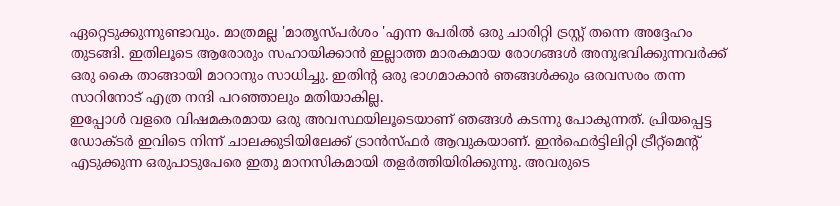ഏറ്റെടുക്കുന്നുണ്ടാവും. മാത്രമല്ല 'മാതൃസ്പർശം 'എന്ന പേരിൽ ഒരു ചാരിറ്റി ട്രസ്റ്റ് തന്നെ അദ്ദേഹം തുടങ്ങി. ഇതിലൂടെ ആരോരും സഹായിക്കാൻ ഇല്ലാത്ത മാരകമായ രോഗങ്ങൾ അനുഭവിക്കുന്നവർക്ക് ഒരു കൈ താങ്ങായി മാറാനും സാധിച്ചു. ഇതിന്റ ഒരു ഭാഗമാകാൻ ഞങ്ങൾക്കും ഒരവസരം തന്ന സാറിനോട് എത്ര നന്ദി പറഞ്ഞാലും മതിയാകില്ല.
ഇപ്പോൾ വളരെ വിഷമകരമായ ഒരു അവസ്ഥയിലൂടെയാണ് ഞങ്ങൾ കടന്നു പോകുന്നത്. പ്രിയപ്പെട്ട ഡോക്ടർ ഇവിടെ നിന്ന് ചാലക്കുടിയിലേക്ക് ട്രാൻസ്ഫർ ആവുകയാണ്. ഇൻഫെർട്ടിലിറ്റി ട്രീറ്റ്മെന്റ് എടുക്കുന്ന ഒരുപാടുപേരെ ഇതു മാനസികമായി തളർത്തിയിരിക്കുന്നു. അവരുടെ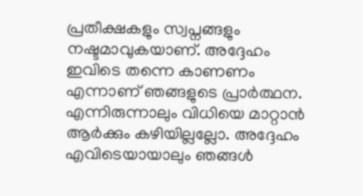പ്രതീക്ഷകളും സ്വപ്നങ്ങളും നഷ്ടമാവുകയാണ്. അദ്ദേഹം ഇവിടെ തന്നെ കാണണം എന്നാണ് ഞങ്ങളുടെ പ്രാർത്ഥന. എന്നിരുന്നാലും വിധിയെ മാറ്റാൻ ആർക്കും കഴിയില്ലല്ലോ. അദ്ദേഹം എവിടെയായാലും ഞങ്ങൾ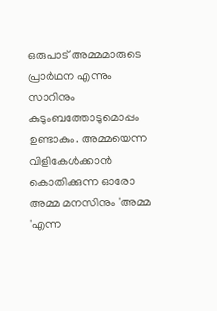ഒരുപാട് അമ്മമാരുടെ പ്രാർഥന എന്നും സാറിനും കുടുംബത്തോടുമൊപ്പം ഉണ്ടാകും. അമ്മയെന്ന വിളികേൾക്കാൻ കൊതിക്കുന്ന ഓരോ അമ്മ മനസിനും 'അമ്മ 'എന്ന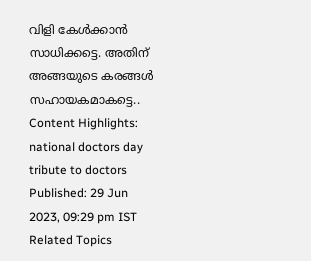വിളി കേൾക്കാൻ സാധിക്കട്ടെ. അതിന് അങ്ങയുടെ കരങ്ങൾ സഹായകമാകട്ടെ..
Content Highlights: national doctors day tribute to doctors
Published: 29 Jun 2023, 09:29 pm IST
Related Topics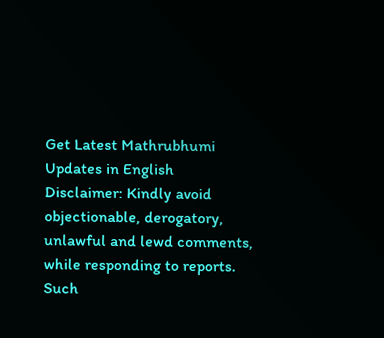Get Latest Mathrubhumi Updates in English
Disclaimer: Kindly avoid objectionable, derogatory, unlawful and lewd comments, while responding to reports. Such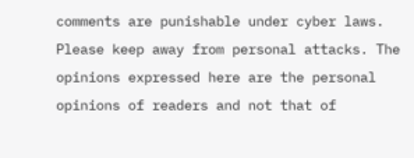comments are punishable under cyber laws. Please keep away from personal attacks. The opinions expressed here are the personal opinions of readers and not that of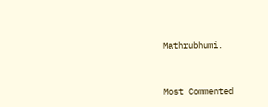Mathrubhumi.



Most Commented